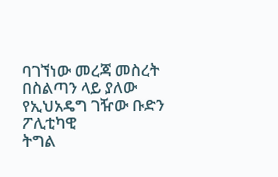ባገኘነው መረጃ መስረት በስልጣን ላይ ያለው የኢህአዴግ ገዥው ቡድን ፖሊቲካዊ
ትግል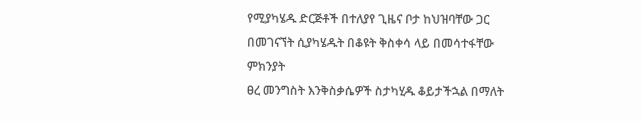የሚያካሄዱ ድርጅቶች በተለያየ ጊዜና ቦታ ከህዝባቸው ጋር በመገናኘት ሲያካሄዱት በቆዩት ቅስቀሳ ላይ በመሳተፋቸው ምክንያት
ፀረ መንግስት እንቅስቃሴዎች ስታካሂዱ ቆይታችኋል በማለት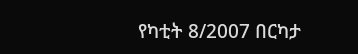የካቲት 8/2007 በርካታ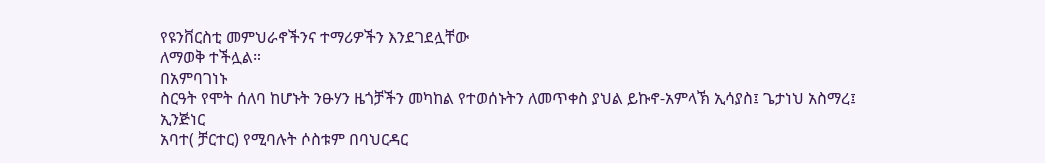የዩንቨርስቲ መምህራኖችንና ተማሪዎችን እንደገደሏቸው
ለማወቅ ተችሏል።
በአምባገነኑ
ስርዓት የሞት ሰለባ ከሆኑት ንፁሃን ዜጎቻችን መካከል የተወሰኑትን ለመጥቀስ ያህል ይኩኖ-አምላኽ ኢሳያስ፤ ጌታነህ አስማረ፤ ኢንጅነር
አባተ( ቻርተር) የሚባሉት ሶስቱም በባህርዳር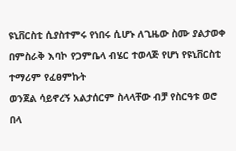ዩኒቨርስቲ ሲያስተምሩ የነበሩ ሲሆኑ ለጊዜው ስሙ ያልታወቀ በምስራቅ እባኮ የጋምቤላ ብሄር ተወላጅ የሆነ የዩኒቨርስቲ ተማሪም የፈፀምኩት
ወንጀል ሳይኖረኝ አልታሰርም ስላላቸው ብቻ የስርዓቱ ወሮ በላ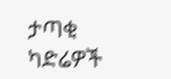ታጣቂ ካድሬዎች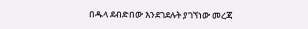በዱላ ደብድበው እንደገደሉት ያገኘነው መረጃ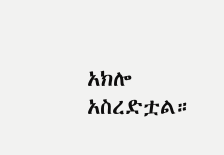አክሎ
አስረድቷል።